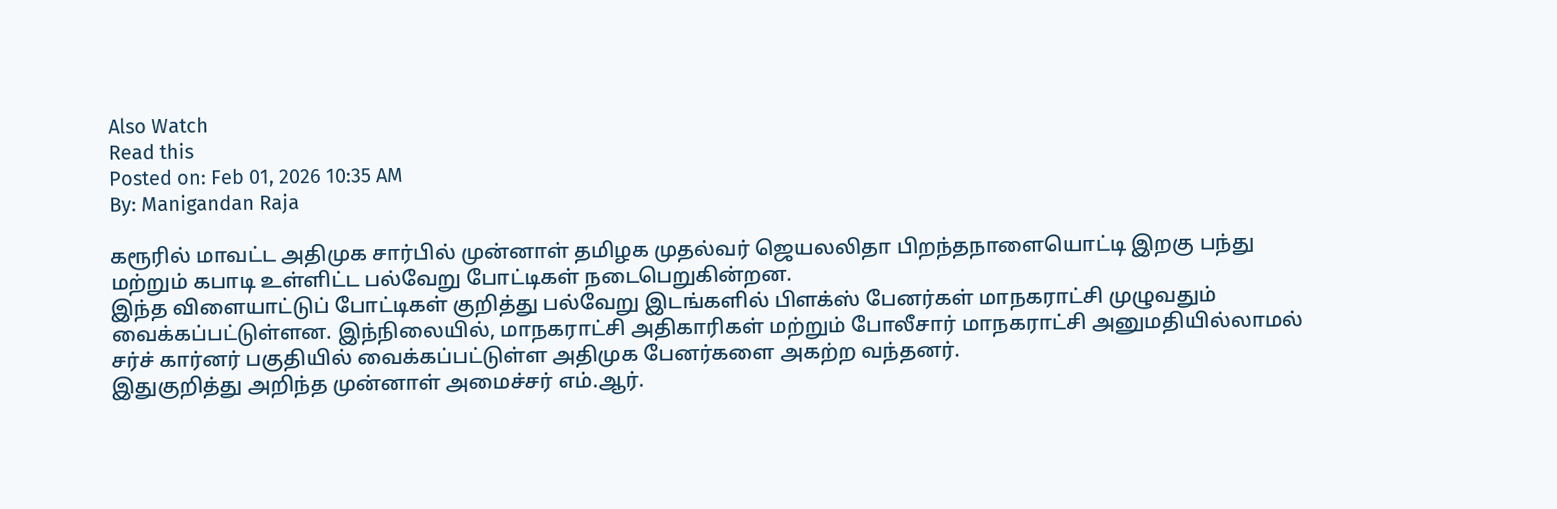Also Watch
Read this
Posted on: Feb 01, 2026 10:35 AM
By: Manigandan Raja

கரூரில் மாவட்ட அதிமுக சார்பில் முன்னாள் தமிழக முதல்வர் ஜெயலலிதா பிறந்தநாளையொட்டி இறகு பந்து மற்றும் கபாடி உள்ளிட்ட பல்வேறு போட்டிகள் நடைபெறுகின்றன.
இந்த விளையாட்டுப் போட்டிகள் குறித்து பல்வேறு இடங்களில் பிளக்ஸ் பேனர்கள் மாநகராட்சி முழுவதும் வைக்கப்பட்டுள்ளன. இந்நிலையில், மாநகராட்சி அதிகாரிகள் மற்றும் போலீசார் மாநகராட்சி அனுமதியில்லாமல் சர்ச் கார்னர் பகுதியில் வைக்கப்பட்டுள்ள அதிமுக பேனர்களை அகற்ற வந்தனர்.
இதுகுறித்து அறிந்த முன்னாள் அமைச்சர் எம்.ஆர்.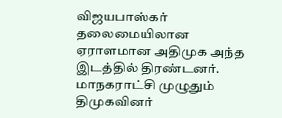விஜயபாஸ்கர் தலைமையிலான ஏராளமான அதிமுக அந்த இடத்தில் திரண்டனர். மாநகராட்சி முழுதும் திமுகவினர்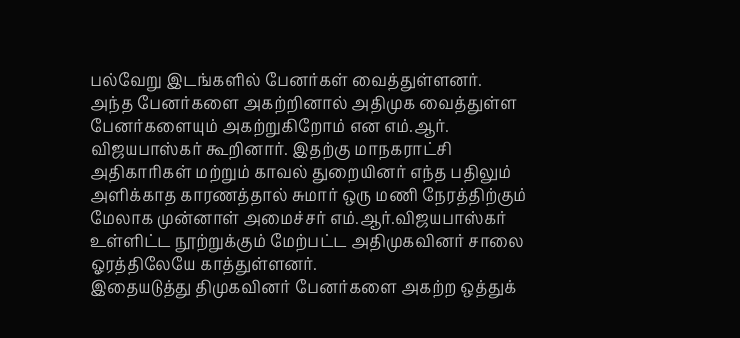பல்வேறு இடங்களில் பேனர்கள் வைத்துள்ளனர்.
அந்த பேனர்களை அகற்றினால் அதிமுக வைத்துள்ள பேனர்களையும் அகற்றுகிறோம் என எம்.ஆர். விஜயபாஸ்கர் கூறினார். இதற்கு மாநகராட்சி அதிகாரிகள் மற்றும் காவல் துறையினர் எந்த பதிலும் அளிக்காத காரணத்தால் சுமார் ஒரு மணி நேரத்திற்கும் மேலாக முன்னாள் அமைச்சர் எம்.ஆர்.விஜயபாஸ்கர் உள்ளிட்ட நூற்றுக்கும் மேற்பட்ட அதிமுகவினர் சாலை ஓரத்திலேயே காத்துள்ளனர்.
இதையடுத்து திமுகவினர் பேனர்களை அகற்ற ஒத்துக்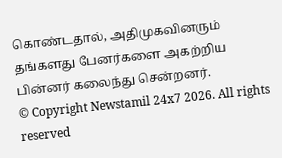கொண்டதால், அதிமுகவினரும் தங்களது பேனர்களை அகற்றிய பின்னர் கலைந்து சென்றனர்.
© Copyright Newstamil 24x7 2026. All rights reserved